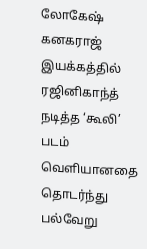லோகேஷ் கனகராஜ் இயக்கத்தில் ரஜினிகாந்த் நடித்த ‘கூலி’ படம் வெளியானதை தொடர்ந்து பல்வேறு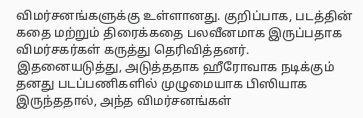விமர்சனங்களுக்கு உள்ளானது. குறிப்பாக, படத்தின் கதை மற்றும் திரைக்கதை பலவீனமாக இருப்பதாக விமர்சகர்கள் கருத்து தெரிவித்தனர். இதனையடுத்து, அடுத்ததாக ஹீரோவாக நடிக்கும் தனது படப்பணிகளில் முழுமையாக பிஸியாக இருந்ததால், அந்த விமர்சனங்கள்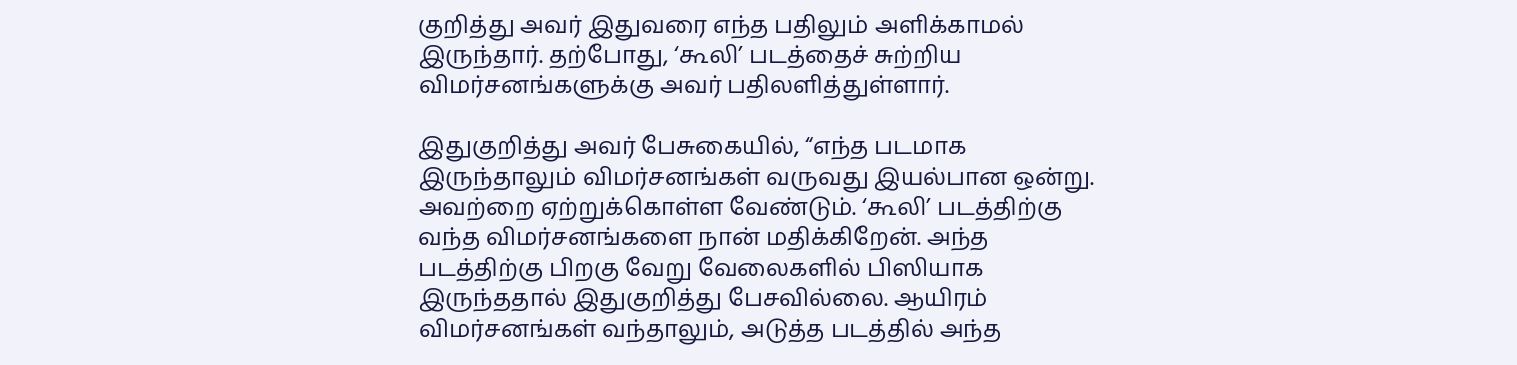குறித்து அவர் இதுவரை எந்த பதிலும் அளிக்காமல் இருந்தார். தற்போது, ‘கூலி’ படத்தைச் சுற்றிய விமர்சனங்களுக்கு அவர் பதிலளித்துள்ளார்.

இதுகுறித்து அவர் பேசுகையில், “எந்த படமாக இருந்தாலும் விமர்சனங்கள் வருவது இயல்பான ஒன்று. அவற்றை ஏற்றுக்கொள்ள வேண்டும். ‘கூலி’ படத்திற்கு வந்த விமர்சனங்களை நான் மதிக்கிறேன். அந்த படத்திற்கு பிறகு வேறு வேலைகளில் பிஸியாக இருந்ததால் இதுகுறித்து பேசவில்லை. ஆயிரம் விமர்சனங்கள் வந்தாலும், அடுத்த படத்தில் அந்த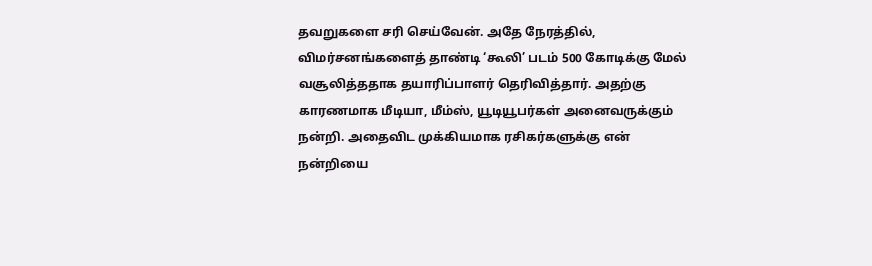தவறுகளை சரி செய்வேன். அதே நேரத்தில், விமர்சனங்களைத் தாண்டி ‘கூலி’ படம் 500 கோடிக்கு மேல் வசூலித்ததாக தயாரிப்பாளர் தெரிவித்தார். அதற்கு காரணமாக மீடியா, மீம்ஸ், யூடியூபர்கள் அனைவருக்கும் நன்றி. அதைவிட முக்கியமாக ரசிகர்களுக்கு என் நன்றியை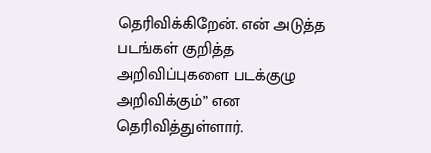தெரிவிக்கிறேன். என் அடுத்த படங்கள் குறித்த அறிவிப்புகளை படக்குழு அறிவிக்கும்” என தெரிவித்துள்ளார்.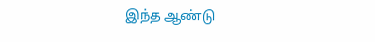இந்த ஆண்டு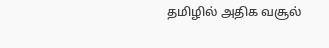தமிழில் அதிக வசூல்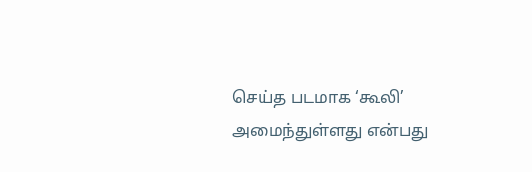செய்த படமாக ‘கூலி’ அமைந்துள்ளது என்பது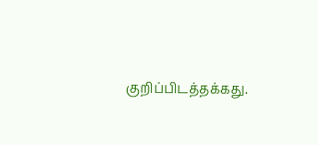குறிப்பிடத்தக்கது.